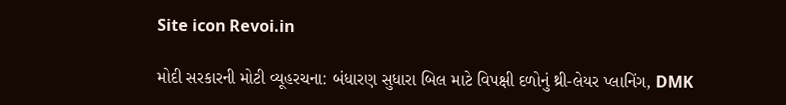Site icon Revoi.in

મોદી સરકારની મોટી વ્યૂહરચના: બંધારણ સુધારા બિલ માટે વિપક્ષી દળોનું થ્રી-લેયર પ્લાનિંગ, DMK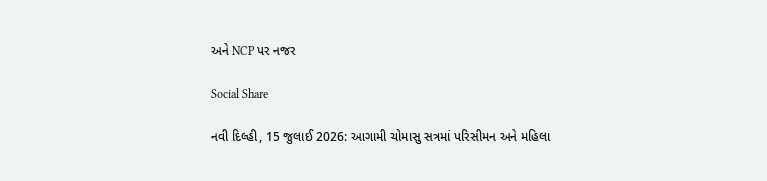અને NCP પર નજર

Social Share

નવી દિલ્હી, 15 જુલાઈ 2026: આગામી ચોમાસુ સત્રમાં પરિસીમન અને મહિલા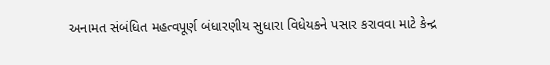અનામત સંબંધિત મહત્વપૂર્ણ બંધારણીય સુધારા વિધેયકને પસાર કરાવવા માટે કેન્દ્ર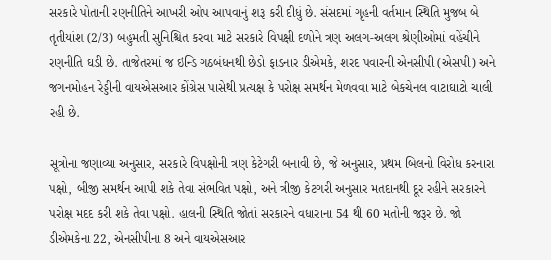સરકારે પોતાની રણનીતિને આખરી ઓપ આપવાનું શરૂ કરી દીધું છે. સંસદમાં ગૃહની વર્તમાન સ્થિતિ મુજબ બે તૃતીયાંશ (2/3) બહુમતી સુનિશ્ચિત કરવા માટે સરકારે વિપક્ષી દળોને ત્રણ અલગ-અલગ શ્રેણીઓમાં વહેંચીને રણનીતિ ઘડી છે. તાજેતરમાં જ ઇન્ડિ ગઠબંધનથી છેડો ફાડનાર ડીએમકે, શરદ પવારની એનસીપી (એસપી) અને જગનમોહન રેડ્ડીની વાયએસઆર કોંગ્રેસ પાસેથી પ્રત્યક્ષ કે પરોક્ષ સમર્થન મેળવવા માટે બેકચેનલ વાટાઘાટો ચાલી રહી છે.

સૂત્રોના જણાવ્યા અનુસાર, સરકારે વિપક્ષોની ત્રણ કેટેગરી બનાવી છે, જે અનુસાર, પ્રથમ બિલનો વિરોધ કરનારા પક્ષો, બીજી સમર્થન આપી શકે તેવા સંભવિત પક્ષો, અને ત્રીજી કેટગરી અનુસાર મતદાનથી દૂર રહીને સરકારને પરોક્ષ મદદ કરી શકે તેવા પક્ષો. હાલની સ્થિતિ જોતાં સરકારને વધારાના 54 થી 60 મતોની જરૂર છે. જો ડીએમકેના 22, એનસીપીના 8 અને વાયએસઆર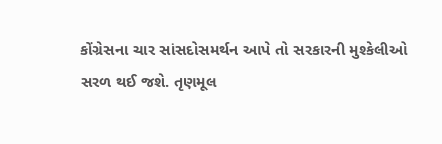કોંગ્રેસના ચાર સાંસદોસમર્થન આપે તો સરકારની મુશ્કેલીઓ સરળ થઈ જશે. તૃણમૂલ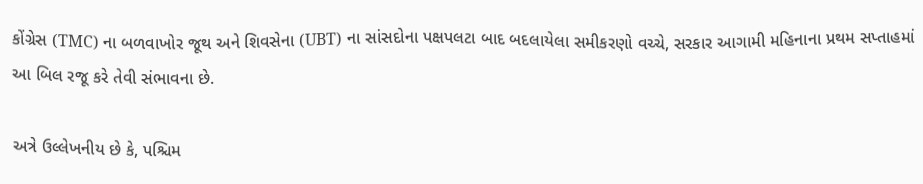કોંગ્રેસ (TMC) ના બળવાખોર જૂથ અને શિવસેના (UBT) ના સાંસદોના પક્ષપલટા બાદ બદલાયેલા સમીકરણો વચ્ચે, સરકાર આગામી મહિનાના પ્રથમ સપ્તાહમાં આ બિલ રજૂ કરે તેવી સંભાવના છે.

અત્રે ઉલ્લેખનીય છે કે, પશ્ચિમ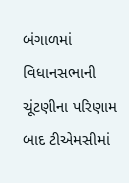બંગાળમાં વિધાનસભાની ચૂંટણીના પરિણામ બાદ ટીએમસીમાં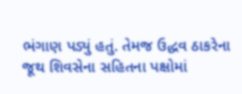ભંગાણ પડ્યું હતું. તેમજ ઉદ્ધવ ઠાકરેના જૂથ શિવસેના સહિતના પક્ષોમાં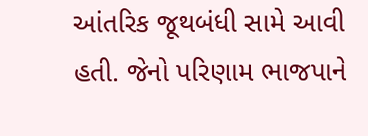આંતરિક જૂથબંધી સામે આવી હતી. જેનો પરિણામ ભાજપાને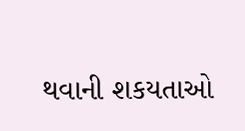થવાની શકયતાઓ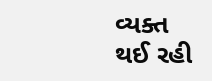વ્યક્ત થઈ રહી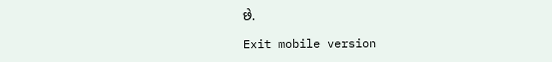છે.

Exit mobile version